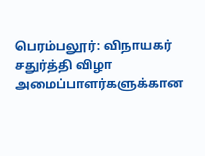பெரம்பலூர்: விநாயகர் சதுர்த்தி விழா அமைப்பாளர்களுக்கான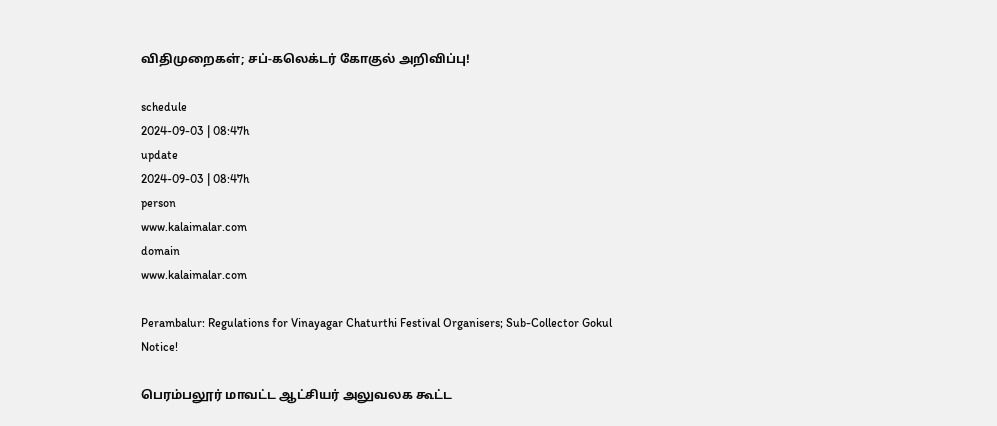விதிமுறைகள்; சப்-கலெக்டர் கோகுல் அறிவிப்பு!

schedule
2024-09-03 | 08:47h
update
2024-09-03 | 08:47h
person
www.kalaimalar.com
domain
www.kalaimalar.com

Perambalur: Regulations for Vinayagar Chaturthi Festival Organisers; Sub-Collector Gokul Notice!

பெரம்பலூர் மாவட்ட ஆட்சியர் அலுவலக கூட்ட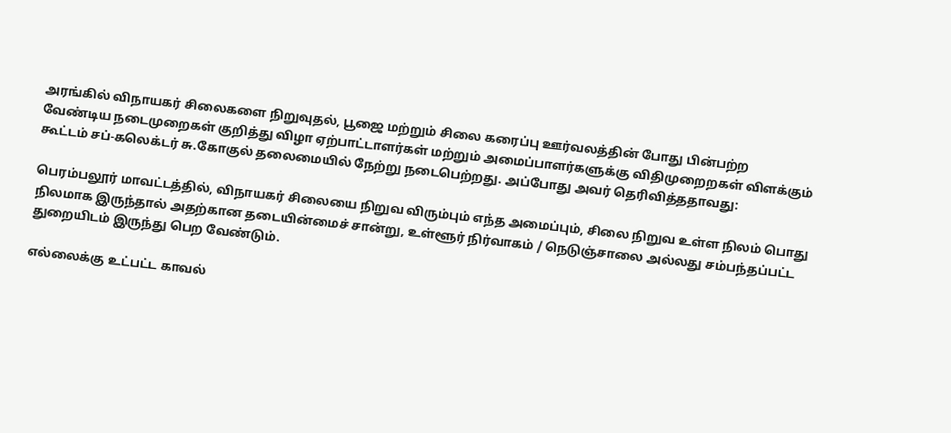அரங்கில் விநாயகர் சிலைகளை நிறுவுதல், பூஜை மற்றும் சிலை கரைப்பு ஊர்வலத்தின் போது பின்பற்ற வேண்டிய நடைமுறைகள் குறித்து விழா ஏற்பாட்டாளர்கள் மற்றும் அமைப்பாளர்களுக்கு விதிமுறைறகள் விளக்கும் கூட்டம் சப்-கலெக்டர் சு.கோகுல் தலைமையில் நேற்று நடைபெற்றது. அப்போது அவர் தெரிவித்ததாவது:

பெரம்பலூர் மாவட்டத்தில், விநாயகர் சிலையை நிறுவ விரும்பும் எந்த அமைப்பும், சிலை நிறுவ உள்ள நிலம் பொது நிலமாக இருந்தால் அதற்கான தடையின்மைச் சான்று, உள்ளூர் நிர்வாகம் / நெடுஞ்சாலை அல்லது சம்பந்தப்பட்ட துறையிடம் இருந்து பெற வேண்டும்.

எல்லைக்கு உட்பட்ட காவல்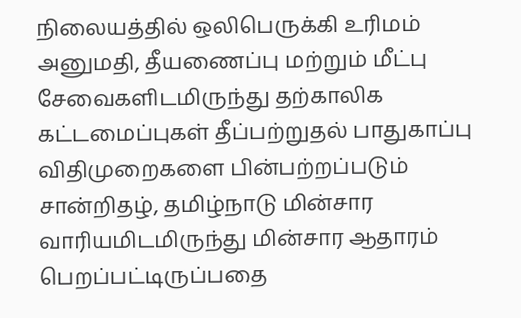நிலையத்தில் ஒலிபெருக்கி உரிமம் அனுமதி, தீயணைப்பு மற்றும் மீட்பு சேவைகளிடமிருந்து தற்காலிக கட்டமைப்புகள் தீப்பற்றுதல் பாதுகாப்பு விதிமுறைகளை பின்பற்றப்படும் சான்றிதழ், தமிழ்நாடு மின்சார வாரியமிடமிருந்து மின்சார ஆதாரம் பெறப்பட்டிருப்பதை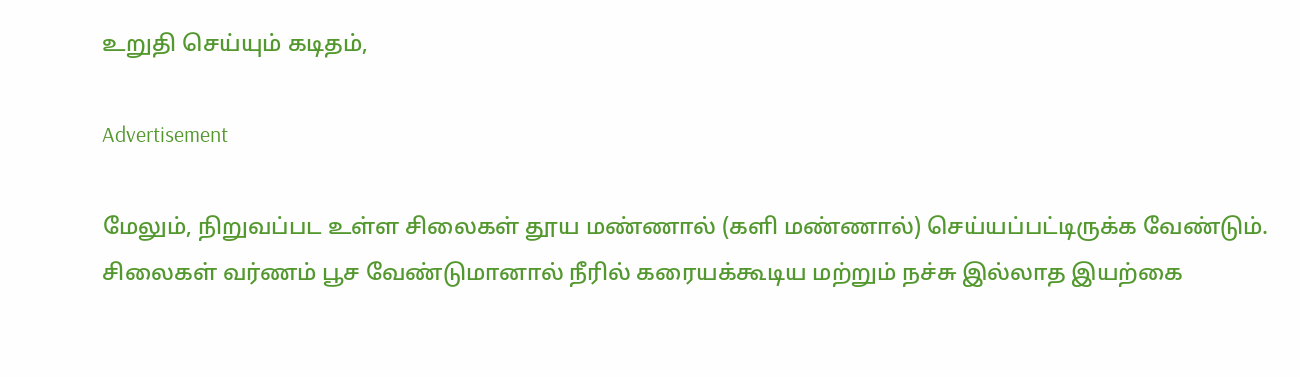உறுதி செய்யும் கடிதம்,

Advertisement

மேலும், நிறுவப்பட உள்ள சிலைகள் தூய மண்ணால் (களி மண்ணால்) செய்யப்பட்டிருக்க வேண்டும். சிலைகள் வர்ணம் பூச வேண்டுமானால் நீரில் கரையக்கூடிய மற்றும் நச்சு இல்லாத இயற்கை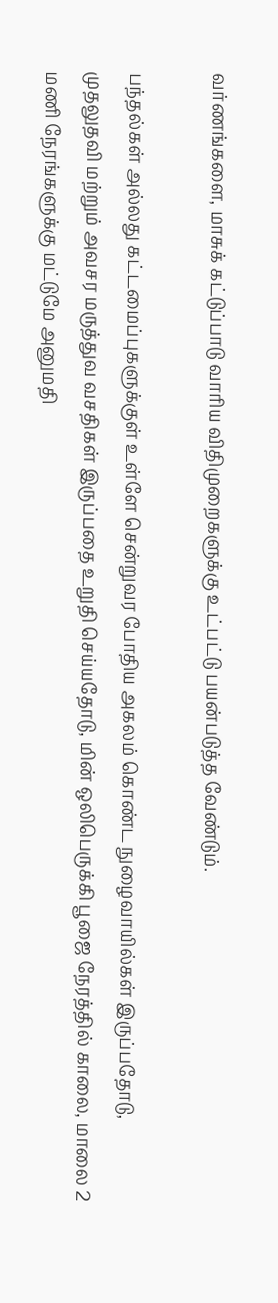வர்ணங்களை, மாசுக் கட்டுப்பாடு வாரிய விதிமுறைகளுக்கு உட்பட்டு பயன்படுத்த வேண்டும்.

பந்தல்கள் அல்லது கட்டமைப்புகளுக்குள் உள்ளே சென்றுவர போதிய அகலம் கொண்ட நுழைவாயில்கள் இருப்பதோடு, முதலுதவி மற்றும் அவசர மருத்துவ வசதிகள் இருப்பதை உறுதி செய்யதோடு, மின் ஒலிபெருக்கி பூஜை நேரத்தில் காலை, மாலை 2 மணி நேரங்களுக்கு மட்டுமே அனுமதி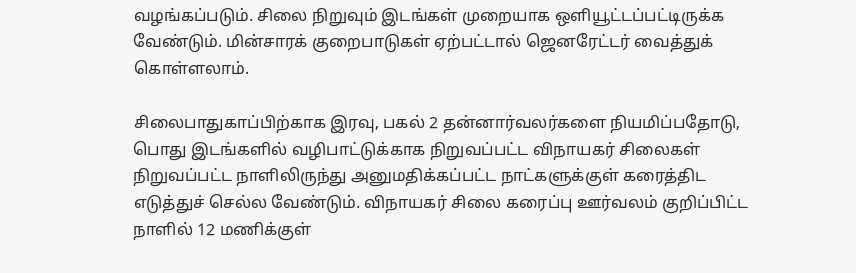வழங்கப்படும். சிலை நிறுவும் இடங்கள் முறையாக ஒளியூட்டப்பட்டிருக்க வேண்டும். மின்சாரக் குறைபாடுகள் ஏற்பட்டால் ஜெனரேட்டர் வைத்துக் கொள்ளலாம்.

சிலைபாதுகாப்பிற்காக இரவு, பகல் 2 தன்னார்வலர்களை நியமிப்பதோடு, பொது இடங்களில் வழிபாட்டுக்காக நிறுவப்பட்ட விநாயகர் சிலைகள் நிறுவப்பட்ட நாளிலிருந்து அனுமதிக்கப்பட்ட நாட்களுக்குள் கரைத்திட எடுத்துச் செல்ல வேண்டும். விநாயகர் சிலை கரைப்பு ஊர்வலம் குறிப்பிட்ட நாளில் 12 மணிக்குள்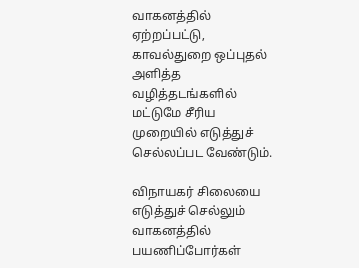வாகனத்தில் ஏற்றப்பட்டு, காவல்துறை ஒப்புதல் அளித்த வழித்தடங்களில் மட்டுமே சீரிய முறையில் எடுத்துச் செல்லப்பட வேண்டும்.

விநாயகர் சிலையை எடுத்துச் செல்லும் வாகனத்தில் பயணிப்போர்கள்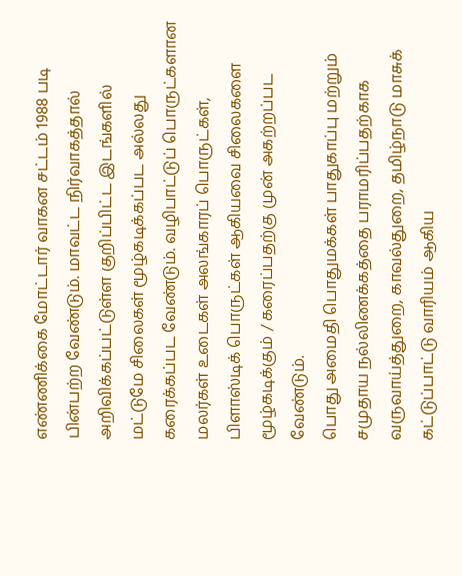எண்ணிக்கை மோட்டார் வாகன சட்டம் 1988 படி பின்பற்ற வேண்டும். மாவட்ட நிர்வாகத்தால் அறிவிக்கப்பட்டுள்ள குறிப்பிட்ட இடங்களில் மட்டுமே சிலைகள் மூழ்கடிக்கப்பட அல்லது கரைக்கப்பட வேண்டும். வழிபாட்டுப் பொருட்களான மலர்கள் உடைகள் அலங்காரப் பொருட்கள், பிளாஸ்டிக் பொருட்கள் ஆகியவை சிலைகளை மூழ்கடிக்கும் / கரைப்பதற்கு முன் அகற்றப்பட வேண்டும்.
பொது அமைதி பொதுமக்கள் பாதுகாப்பு மற்றும் சமுதாய நல்லிணக்கத்தை பராமரிப்பதற்காக வருவாய்த்துறை, காவல்துறை, தமிழ்நாடு மாசுக் கட்டுப்பாட்டு வாரியம் ஆகிய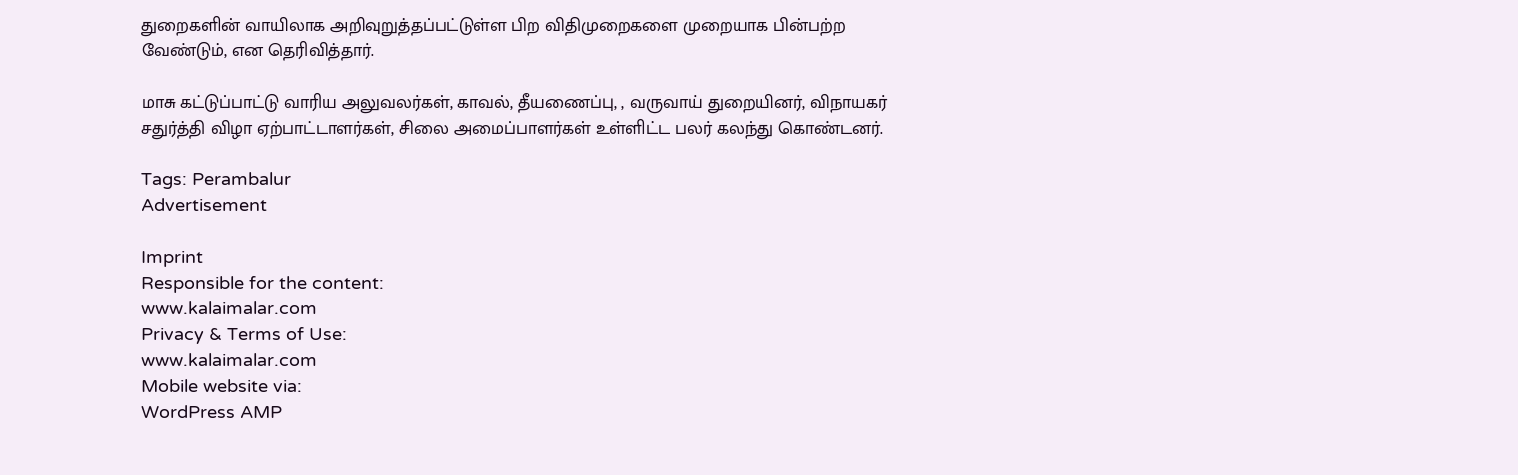துறைகளின் வாயிலாக அறிவுறுத்தப்பட்டுள்ள பிற விதிமுறைகளை முறையாக பின்பற்ற வேண்டும், என தெரிவித்தார்.

மாசு கட்டுப்பாட்டு வாரிய அலுவலர்கள், காவல், தீயணைப்பு, , வருவாய் துறையினர், விநாயகர் சதுர்த்தி விழா ஏற்பாட்டாளர்கள், சிலை அமைப்பாளர்கள் உள்ளிட்ட பலர் கலந்து கொண்டனர்.

Tags: Perambalur
Advertisement

Imprint
Responsible for the content:
www.kalaimalar.com
Privacy & Terms of Use:
www.kalaimalar.com
Mobile website via:
WordPress AMP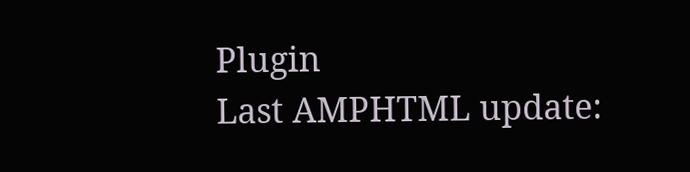Plugin
Last AMPHTML update: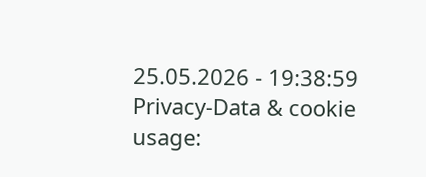25.05.2026 - 19:38:59
Privacy-Data & cookie usage: